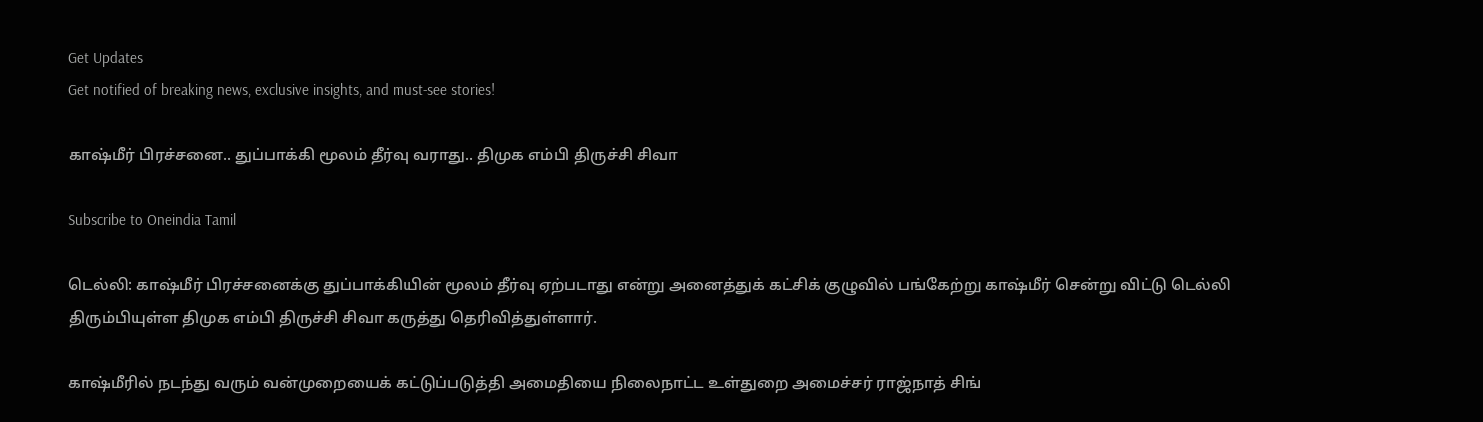Get Updates
Get notified of breaking news, exclusive insights, and must-see stories!

காஷ்மீர் பிரச்சனை.. துப்பாக்கி மூலம் தீர்வு வராது.. திமுக எம்பி திருச்சி சிவா

Subscribe to Oneindia Tamil

டெல்லி: காஷ்மீர் பிரச்சனைக்கு துப்பாக்கியின் மூலம் தீர்வு ஏற்படாது என்று அனைத்துக் கட்சிக் குழுவில் பங்கேற்று காஷ்மீர் சென்று விட்டு டெல்லி திரும்பியுள்ள திமுக எம்பி திருச்சி சிவா கருத்து தெரிவித்துள்ளார்.

காஷ்மீரில் நடந்து வரும் வன்முறையைக் கட்டுப்படுத்தி அமைதியை நிலைநாட்ட உள்துறை அமைச்சர் ராஜ்நாத் சிங்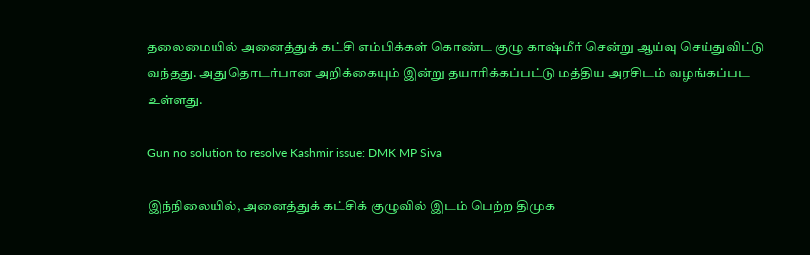தலைமையில் அனைத்துக் கட்சி எம்பிக்கள் கொண்ட குழு காஷ்மீர் சென்று ஆய்வு செய்துவிட்டு வந்தது. அதுதொடர்பான அறிக்கையும் இன்று தயாரிக்கப்பட்டு மத்திய அரசிடம் வழங்கப்பட உள்ளது.

Gun no solution to resolve Kashmir issue: DMK MP Siva

இந்நிலையில், அனைத்துக் கட்சிக் குழுவில் இடம் பெற்ற திமுக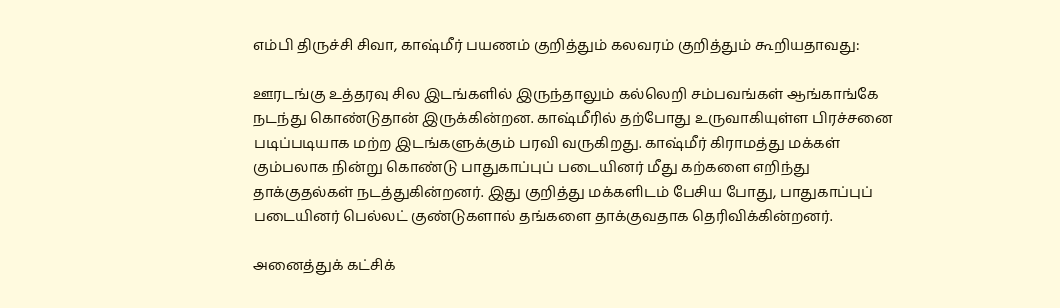எம்பி திருச்சி சிவா, காஷ்மீர் பயணம் குறித்தும் கலவரம் குறித்தும் கூறியதாவது:

ஊரடங்கு உத்தரவு சில இடங்களில் இருந்தாலும் கல்லெறி சம்பவங்கள் ஆங்காங்கே நடந்து கொண்டுதான் இருக்கின்றன. காஷ்மீரில் தற்போது உருவாகியுள்ள பிரச்சனை படிப்படியாக மற்ற இடங்களுக்கும் பரவி வருகிறது. காஷ்மீர் கிராமத்து மக்கள் கும்பலாக நின்று கொண்டு பாதுகாப்புப் படையினர் மீது கற்களை எறிந்து தாக்குதல்கள் நடத்துகின்றனர். இது குறித்து மக்களிடம் பேசிய போது, பாதுகாப்புப் படையினர் பெல்லட் குண்டுகளால் தங்களை தாக்குவதாக தெரிவிக்கின்றனர்.

அனைத்துக் கட்சிக்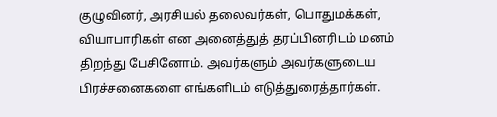குழுவினர், அரசியல் தலைவர்கள், பொதுமக்கள், வியாபாரிகள் என அனைத்துத் தரப்பினரிடம் மனம் திறந்து பேசினோம். அவர்களும் அவர்களுடைய பிரச்சனைகளை எங்களிடம் எடுத்துரைத்தார்கள்.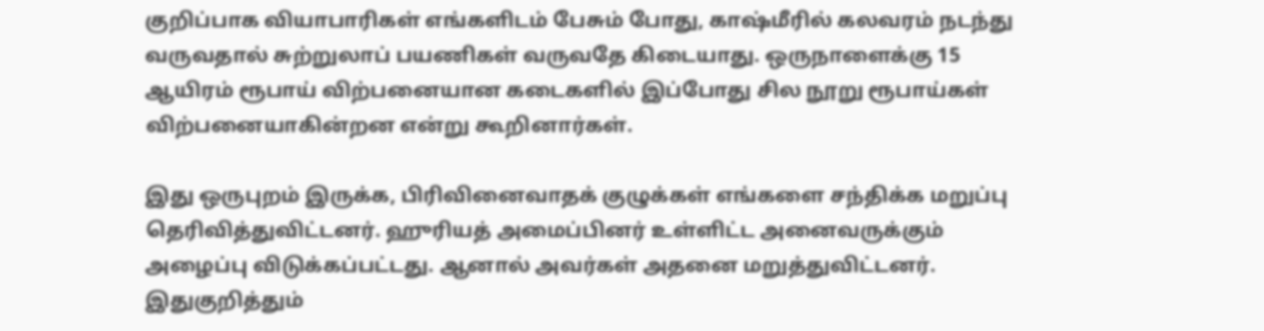குறிப்பாக வியாபாரிகள் எங்களிடம் பேசும் போது, காஷ்மீரில் கலவரம் நடந்து வருவதால் சுற்றுலாப் பயணிகள் வருவதே கிடையாது. ஒருநாளைக்கு 15 ஆயிரம் ரூபாய் விற்பனையான கடைகளில் இப்போது சில நூறு ரூபாய்கள் விற்பனையாகின்றன என்று கூறினார்கள்.

இது ஒருபுறம் இருக்க, பிரிவினைவாதக் குழுக்கள் எங்களை சந்திக்க மறுப்பு தெரிவித்துவிட்டனர். ஹுரியத் அமைப்பினர் உள்ளிட்ட அனைவருக்கும் அழைப்பு விடுக்கப்பட்டது. ஆனால் அவர்கள் அதனை மறுத்துவிட்டனர். இதுகுறித்தும்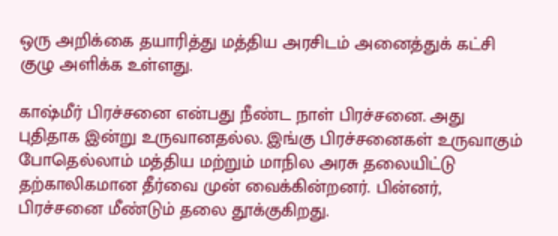ஒரு அறிக்கை தயாரித்து மத்திய அரசிடம் அனைத்துக் கட்சி குழு அளிக்க உள்ளது.

காஷ்மீர் பிரச்சனை என்பது நீண்ட நாள் பிரச்சனை. அது புதிதாக இன்று உருவானதல்ல. இங்கு பிரச்சனைகள் உருவாகும் போதெல்லாம் மத்திய மற்றும் மாநில அரசு தலையிட்டு தற்காலிகமான தீர்வை முன் வைக்கின்றனர். பின்னர், பிரச்சனை மீண்டும் தலை தூக்குகிறது.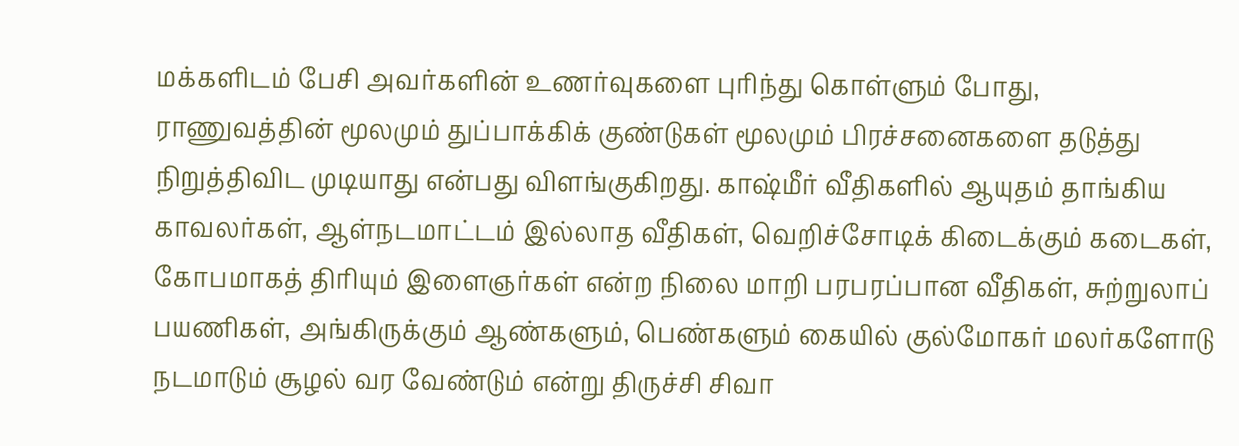மக்களிடம் பேசி அவர்களின் உணர்வுகளை புரிந்து கொள்ளும் போது, ராணுவத்தின் மூலமும் துப்பாக்கிக் குண்டுகள் மூலமும் பிரச்சனைகளை தடுத்து நிறுத்திவிட முடியாது என்பது விளங்குகிறது. காஷ்மீர் வீதிகளில் ஆயுதம் தாங்கிய காவலர்கள், ஆள்நடமாட்டம் இல்லாத வீதிகள், வெறிச்சோடிக் கிடைக்கும் கடைகள், கோபமாகத் திரியும் இளைஞர்கள் என்ற நிலை மாறி பரபரப்பான வீதிகள், சுற்றுலாப் பயணிகள், அங்கிருக்கும் ஆண்களும், பெண்களும் கையில் குல்மோகர் மலர்களோடு நடமாடும் சூழல் வர வேண்டும் என்று திருச்சி சிவா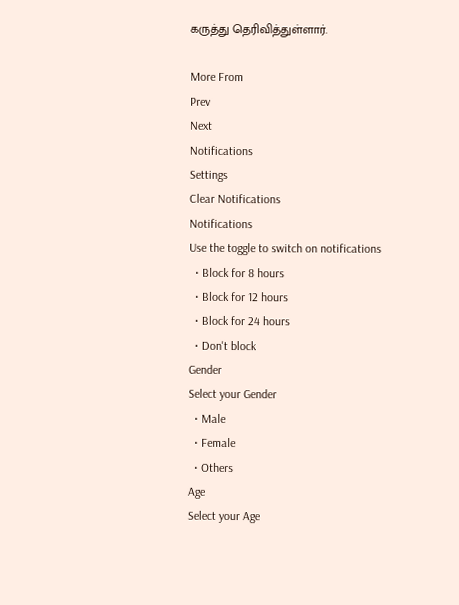கருத்து தெரிவித்துள்ளார்.

More From
Prev
Next
Notifications
Settings
Clear Notifications
Notifications
Use the toggle to switch on notifications
  • Block for 8 hours
  • Block for 12 hours
  • Block for 24 hours
  • Don't block
Gender
Select your Gender
  • Male
  • Female
  • Others
Age
Select your Age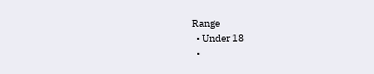Range
  • Under 18
  •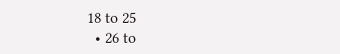18 to 25
  • 26 to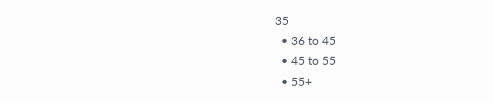35
  • 36 to 45
  • 45 to 55
  • 55+